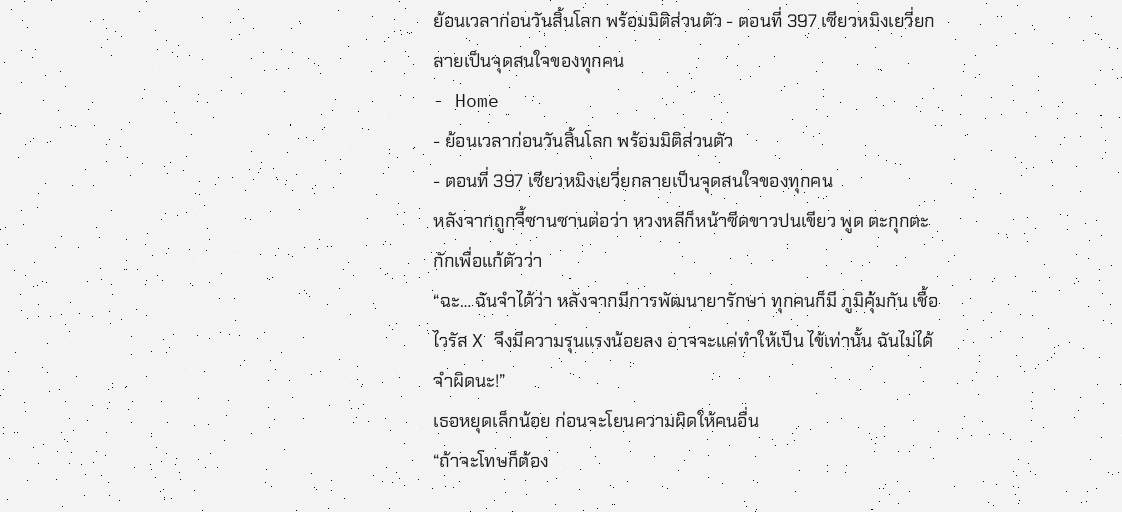ย้อนเวลาก่อนวันสิ้นโลก พร้อมมิติส่วนตัว - ตอนที่ 397 เซียวหมิงเยวี่ยกลายเป็นจุดสนใจของทุกคน
- Home
- ย้อนเวลาก่อนวันสิ้นโลก พร้อมมิติส่วนตัว
- ตอนที่ 397 เซียวหมิงเยวี่ยกลายเป็นจุดสนใจของทุกคน
หลังจากถูกจี้ซานซานต่อว่า หวงหลีก็หน้าซีดขาวปนเขียว พูด ตะกุกตะกักเพื่อแก้ตัวว่า
“ฉะ… ฉันจำได้ว่า หลังจากมีการพัฒนายารักษา ทุกคนก็มี ภูมิคุ้มกัน เชื้อไวรัส X จึงมีความรุนแรงน้อยลง อาจจะแค่ทำให้เป็น ไข้เท่านั้น ฉันไม่ได้จำผิดนะ!”
เธอหยุดเล็กน้อย ก่อนจะโยนความผิดให้คนอื่น
“ถ้าจะโทษก็ต้อง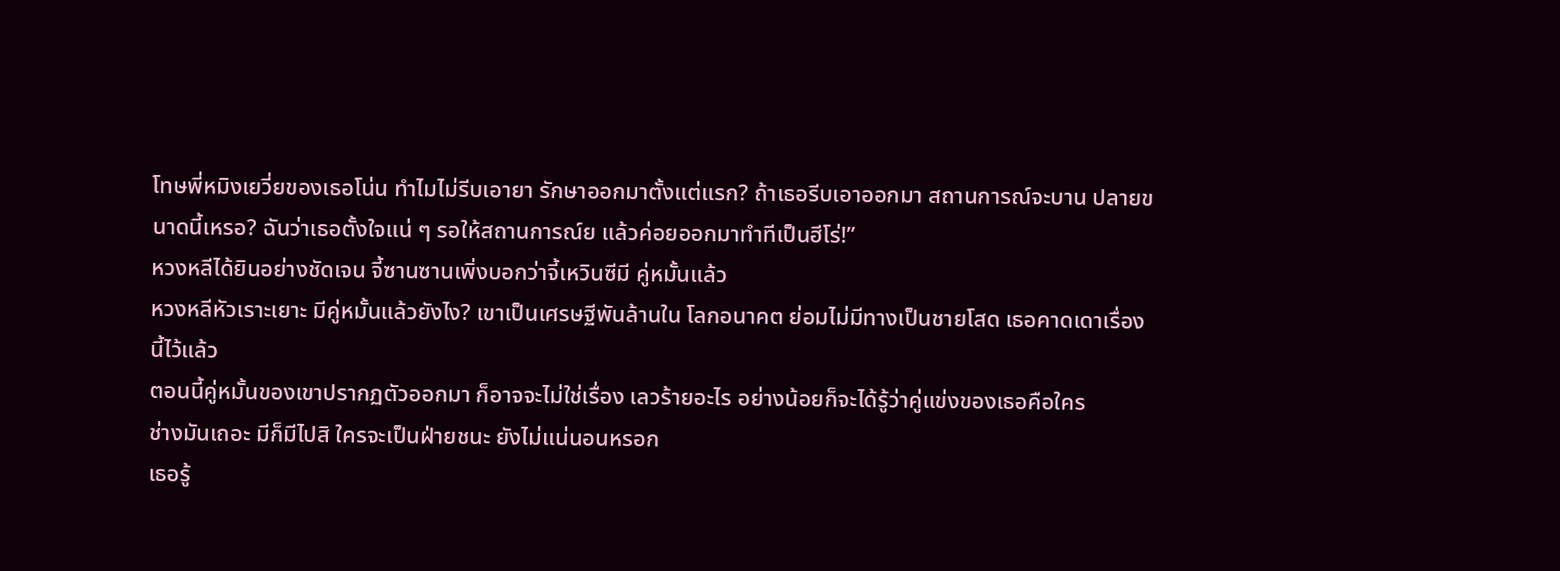โทษพี่หมิงเยวี่ยของเธอโน่น ทำไมไม่รีบเอายา รักษาออกมาตั้งแต่แรก? ถ้าเธอรีบเอาออกมา สถานการณ์จะบาน ปลายขนาดนี้เหรอ? ฉันว่าเธอตั้งใจแน่ ๆ รอให้สถานการณ์ย แล้วค่อยออกมาทำทีเป็นฮีโร่!”
หวงหลีได้ยินอย่างชัดเจน จี้ซานซานเพิ่งบอกว่าจี้เหวินซีมี คู่หมั้นแล้ว
หวงหลีหัวเราะเยาะ มีคู่หมั้นแล้วยังไง? เขาเป็นเศรษฐีพันล้านใน โลกอนาคต ย่อมไม่มีทางเป็นชายโสด เธอคาดเดาเรื่องนี้ไว้แล้ว
ตอนนี้คู่หมั้นของเขาปรากฏตัวออกมา ก็อาจจะไม่ใช่เรื่อง เลวร้ายอะไร อย่างน้อยก็จะได้รู้ว่าคู่แข่งของเธอคือใคร
ช่างมันเถอะ มีก็มีไปสิ ใครจะเป็นฝ่ายชนะ ยังไม่แน่นอนหรอก
เธอรู้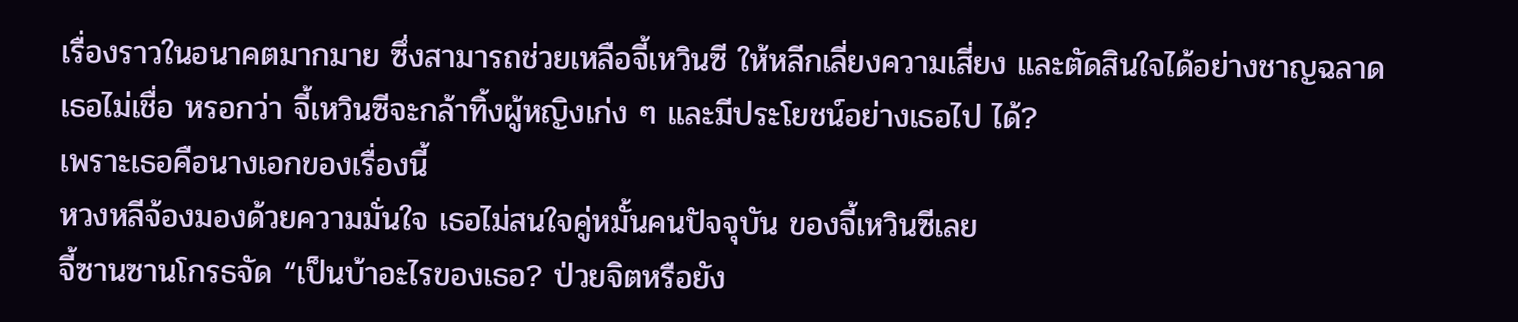เรื่องราวในอนาคตมากมาย ซึ่งสามารถช่วยเหลือจี้เหวินซี ให้หลีกเลี่ยงความเสี่ยง และตัดสินใจได้อย่างชาญฉลาด เธอไม่เชื่อ หรอกว่า จี้เหวินซีจะกล้าทิ้งผู้หญิงเก่ง ๆ และมีประโยชน์อย่างเธอไป ได้?
เพราะเธอคือนางเอกของเรื่องนี้
หวงหลีจ้องมองด้วยความมั่นใจ เธอไม่สนใจคู่หมั้นคนปัจจุบัน ของจี้เหวินซีเลย
จี้ซานซานโกรธจัด “เป็นบ้าอะไรของเธอ? ป่วยจิตหรือยัง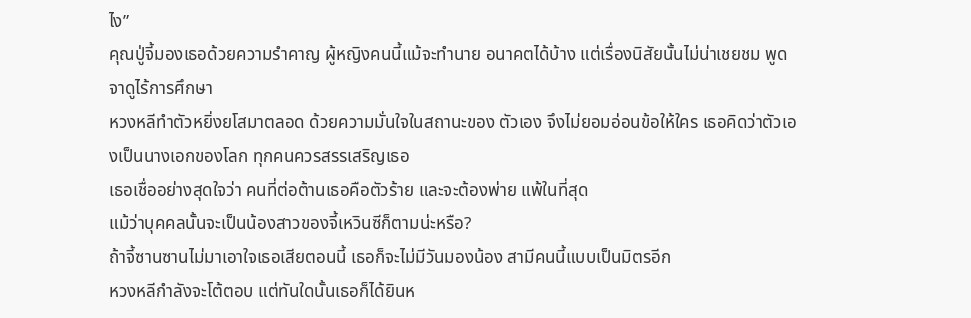ไง”
คุณปู่จี้มองเธอด้วยความรำคาญ ผู้หญิงคนนี้แม้จะทำนาย อนาคตได้บ้าง แต่เรื่องนิสัยนั้นไม่น่าเชยชม พูดจาดูไร้การศึกษา
หวงหลีทำตัวหยิ่งยโสมาตลอด ด้วยความมั่นใจในสถานะของ ตัวเอง จึงไม่ยอมอ่อนข้อให้ใคร เธอคิดว่าตัวเองเป็นนางเอกของโลก ทุกคนควรสรรเสริญเธอ
เธอเชื่ออย่างสุดใจว่า คนที่ต่อต้านเธอคือตัวร้าย และจะต้องพ่าย แพ้ในที่สุด
แม้ว่าบุคคลนั้นจะเป็นน้องสาวของจี้เหวินซีก็ตามน่ะหรือ?
ถ้าจี้ซานซานไม่มาเอาใจเธอเสียตอนนี้ เธอก็จะไม่มีวันมองน้อง สามีคนนี้แบบเป็นมิตรอีก
หวงหลีกำลังจะโต้ตอบ แต่ทันใดนั้นเธอก็ได้ยินห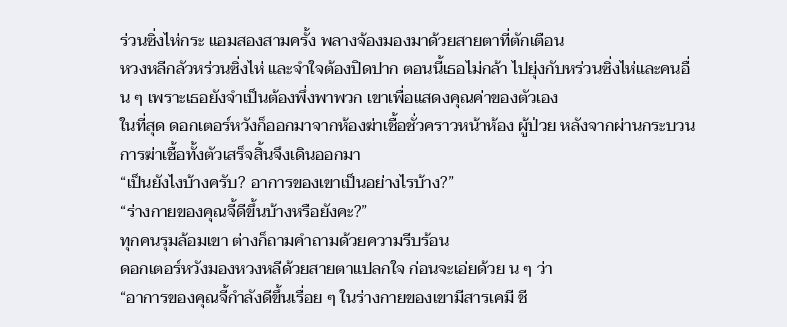ร่วนซิ่งไห่กระ แอมสองสามครั้ง พลางจ้องมองมาด้วยสายตาที่ตักเตือน
หวงหลีกลัวหร่วนซิ่งไห่ และจำใจต้องปิดปาก ตอนนี้เธอไม่กล้า ไปยุ่งกับหร่วนซิ่งไห่และคนอื่น ๆ เพราะเธอยังจำเป็นต้องพึ่งพาพวก เขาเพื่อแสดงคุณค่าของตัวเอง
ในที่สุด ดอกเตอร์หวังก็ออกมาจากห้องฆ่าเชื้อชั่วคราวหน้าห้อง ผู้ป่วย หลังจากผ่านกระบวนการฆ่าเชื้อทั้งตัวเสร็จสิ้นจึงเดินออกมา
“เป็นยังไงบ้างครับ? อาการของเขาเป็นอย่างไรบ้าง?”
“ร่างกายของคุณจี้ดีขึ้นบ้างหรือยังคะ?”
ทุกคนรุมล้อมเขา ต่างก็ถามคำถามด้วยความรีบร้อน
ดอกเตอร์หวังมองหวงหลีด้วยสายตาแปลกใจ ก่อนจะเอ่ยด้วย น ๆ ว่า
“อาการของคุณจี้กำลังดีขึ้นเรื่อย ๆ ในร่างกายของเขามีสารเคมี ชี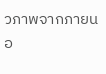วภาพจากภายนอ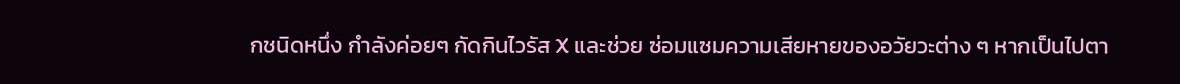กชนิดหนึ่ง กำลังค่อยๆ กัดกินไวรัส X และช่วย ซ่อมแซมความเสียหายของอวัยวะต่าง ๆ หากเป็นไปตา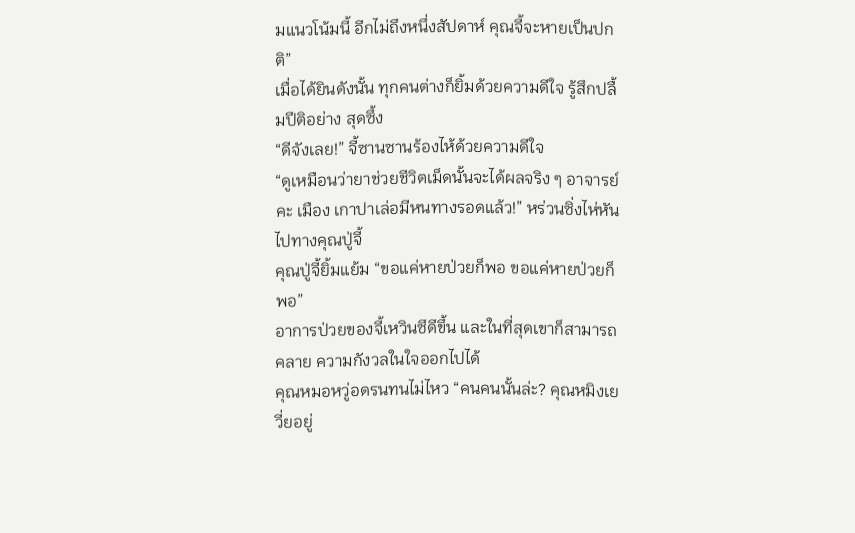มแนวโน้มนี้ อีกไม่ถึงหนึ่งสัปดาห์ คุณจี้จะหายเป็นปกติ”
เมื่อได้ยินดังนั้น ทุกคนต่างก็ยิ้มด้วยความดีใจ รู้สึกปลื้มปีติอย่าง สุดซึ้ง
“ดีจังเลย!” จี้ซานซานร้องไห้ด้วยความดีใจ
“ดูเหมือนว่ายาช่วยชีวิตเม็ดนั้นจะได้ผลจริง ๆ อาจารย์คะ เมือง เกาปาเล่อมีหนทางรอดแล้ว!” หร่วนซิ่งไห่หันไปทางคุณปู่จี้
คุณปู่จี้ยิ้มแย้ม “ขอแค่หายป่วยก็พอ ขอแค่หายป่วยก็พอ”
อาการป่วยของจี้เหวินซีดีขึ้น และในที่สุดเขาก็สามารถคลาย ความกังวลในใจออกไปได้
คุณหมอหวู่อดรนทนไม่ไหว “คนคนนั้นล่ะ? คุณหมิงเยวี่ยอยู่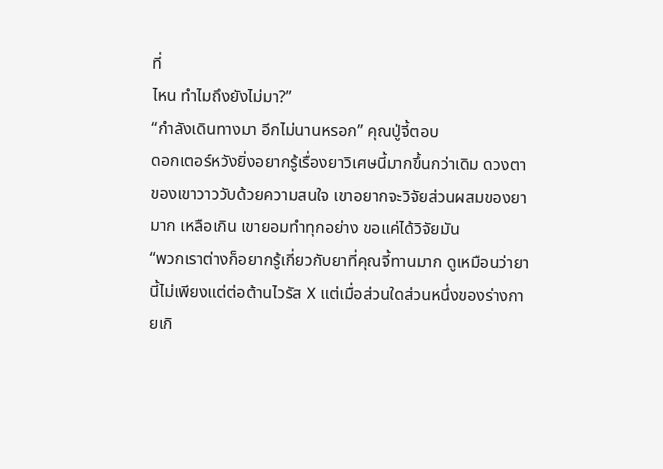ที่
ไหน ทำไมถึงยังไม่มา?”
“กำลังเดินทางมา อีกไม่นานหรอก” คุณปู่จี้ตอบ
ดอกเตอร์หวังยิ่งอยากรู้เรื่องยาวิเศษนี้มากขึ้นกว่าเดิม ดวงตา ของเขาวาววับด้วยความสนใจ เขาอยากจะวิจัยส่วนผสมของยามาก เหลือเกิน เขายอมทำทุกอย่าง ขอแค่ได้วิจัยมัน
“พวกเราต่างก็อยากรู้เกี่ยวกับยาที่คุณจี้ทานมาก ดูเหมือนว่ายา นี้ไม่เพียงแต่ต่อต้านไวรัส X แต่เมื่อส่วนใดส่วนหนึ่งของร่างกายเกิ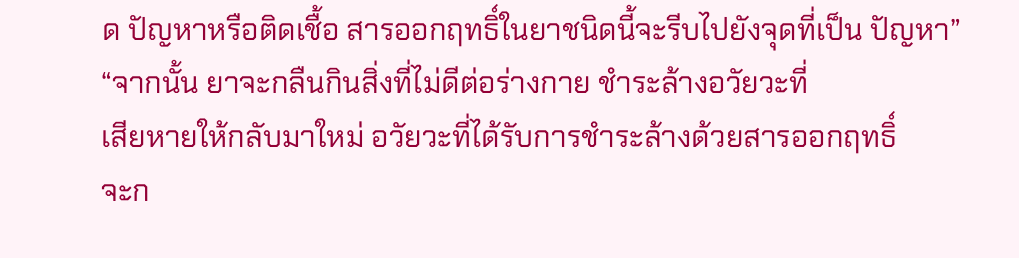ด ปัญหาหรือติดเชื้อ สารออกฤทธิ์ในยาชนิดนี้จะรีบไปยังจุดที่เป็น ปัญหา”
“จากนั้น ยาจะกลืนกินสิ่งที่ไม่ดีต่อร่างกาย ชำระล้างอวัยวะที่
เสียหายให้กลับมาใหม่ อวัยวะที่ได้รับการชำระล้างด้วยสารออกฤทธิ์
จะก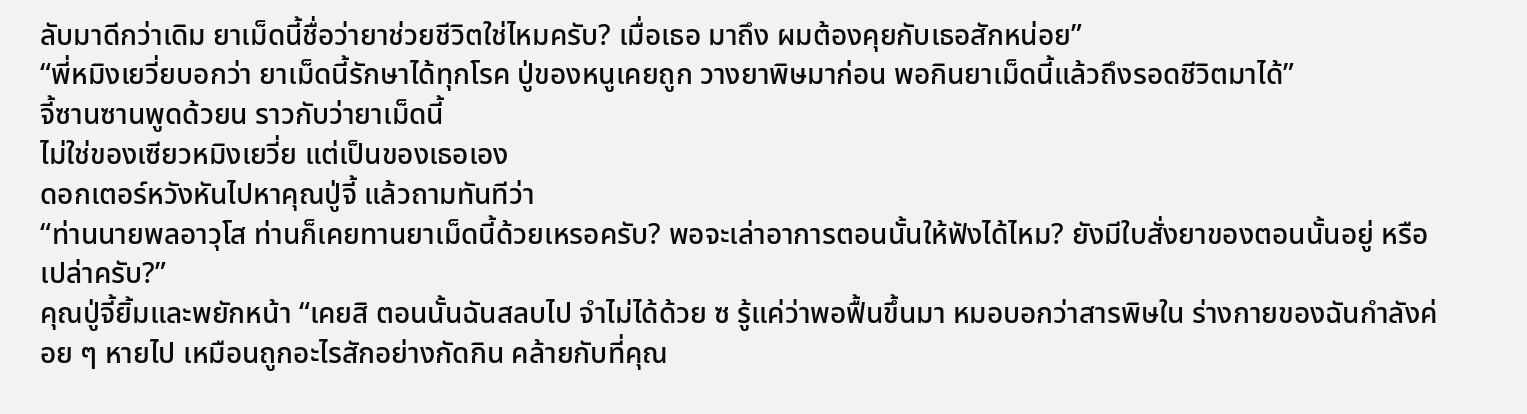ลับมาดีกว่าเดิม ยาเม็ดนี้ชื่อว่ายาช่วยชีวิตใช่ไหมครับ? เมื่อเธอ มาถึง ผมต้องคุยกับเธอสักหน่อย”
“พี่หมิงเยวี่ยบอกว่า ยาเม็ดนี้รักษาได้ทุกโรค ปู่ของหนูเคยถูก วางยาพิษมาก่อน พอกินยาเม็ดนี้แล้วถึงรอดชีวิตมาได้”
จี้ซานซานพูดด้วยน ราวกับว่ายาเม็ดนี้
ไม่ใช่ของเซียวหมิงเยวี่ย แต่เป็นของเธอเอง
ดอกเตอร์หวังหันไปหาคุณปู่จี้ แล้วถามทันทีว่า
“ท่านนายพลอาวุโส ท่านก็เคยทานยาเม็ดนี้ด้วยเหรอครับ? พอจะเล่าอาการตอนนั้นให้ฟังได้ไหม? ยังมีใบสั่งยาของตอนนั้นอยู่ หรือเปล่าครับ?”
คุณปู่จี้ยิ้มและพยักหน้า “เคยสิ ตอนนั้นฉันสลบไป จำไม่ได้ด้วย ซ รู้แค่ว่าพอฟื้นขึ้นมา หมอบอกว่าสารพิษใน ร่างกายของฉันกำลังค่อย ๆ หายไป เหมือนถูกอะไรสักอย่างกัดกิน คล้ายกับที่คุณ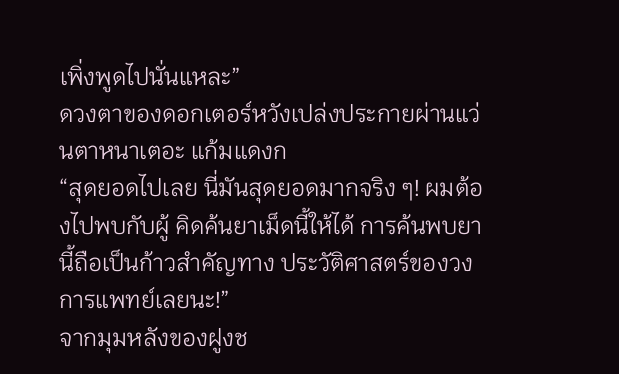เพิ่งพูดไปนั่นแหละ”
ดวงตาของดอกเตอร์หวังเปล่งประกายผ่านแว่นตาหนาเตอะ แก้มแดงก
“สุดยอดไปเลย นี่มันสุดยอดมากจริง ๆ! ผมต้องไปพบกับผู้ คิดค้นยาเม็ดนี้ให้ได้ การค้นพบยานี้ถือเป็นก้าวสำคัญทาง ประวัติศาสตร์ของวงการแพทย์เลยนะ!”
จากมุมหลังของฝูงช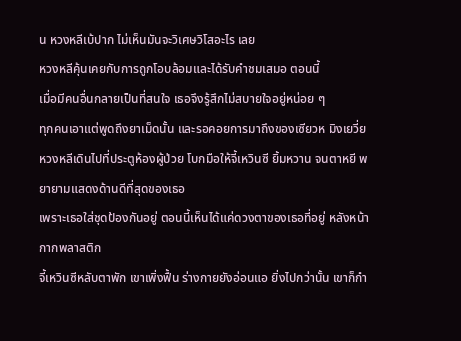น หวงหลีเบ้ปาก ไม่เห็นมันจะวิเศษวิโสอะไร เลย
หวงหลีคุ้นเคยกับการถูกโอบล้อมและได้รับคำชมเสมอ ตอนนี้
เมื่อมีคนอื่นกลายเป็นที่สนใจ เธอจึงรู้สึกไม่สบายใจอยู่หน่อย ๆ
ทุกคนเอาแต่พูดถึงยาเม็ดนั้น และรอคอยการมาถึงของเซียวห มิงเยวี่ย หวงหลีเดินไปที่ประตูห้องผู้ป่วย โบกมือให้จี้เหวินซี ยิ้มหวาน จนตาหยี พยายามแสดงด้านดีที่สุดของเธอ
เพราะเธอใส่ชุดป้องกันอยู่ ตอนนี้เห็นได้แค่ดวงตาของเธอที่อยู่ หลังหน้ากากพลาสติก
จี้เหวินซีหลับตาพัก เขาเพิ่งฟื้น ร่างกายยังอ่อนแอ ยิ่งไปกว่านั้น เขาก็กำ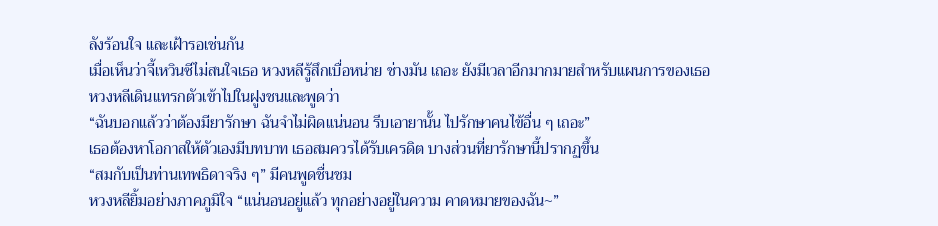ลังร้อนใจ และเฝ้ารอเช่นกัน
เมื่อเห็นว่าจี้เหวินซีไม่สนใจเธอ หวงหลีรู้สึกเบื่อหน่าย ช่างมัน เถอะ ยังมีเวลาอีกมากมายสำหรับแผนการของเธอ
หวงหลีเดินแทรกตัวเข้าไปในฝูงชนและพูดว่า
“ฉันบอกแล้วว่าต้องมียารักษา ฉันจำไม่ผิดแน่นอน รีบเอายานั้น ไปรักษาคนไข้อื่น ๆ เถอะ”
เธอต้องหาโอกาสให้ตัวเองมีบทบาท เธอสมควรได้รับเครดิต บางส่วนที่ยารักษานี้ปรากฏขึ้น
“สมกับเป็นท่านเทพธิดาจริง ๆ” มีคนพูดชื่นชม
หวงหลียิ้มอย่างภาคภูมิใจ “แน่นอนอยู่แล้ว ทุกอย่างอยู่ในความ คาดหมายของฉัน~”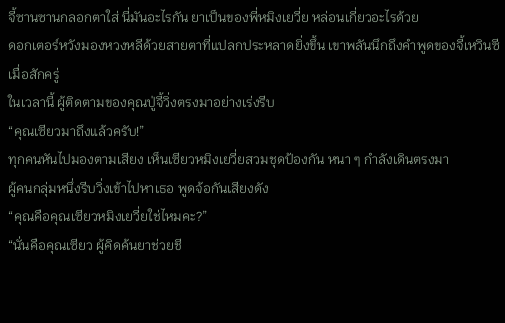จี้ซานซานกลอกตาใส่ นี่มันอะไรกัน ยาเป็นของพี่หมิงเยวี่ย หล่อนเกี่ยวอะไรด้วย
ดอกเตอร์หวังมองหวงหลีด้วยสายตาที่แปลกประหลาดยิ่งขึ้น เขาพลันนึกถึงคำพูดของจี้เหวินซีเมื่อสักครู่
ในเวลานี้ ผู้ติดตามของคุณปู่จี้วิ่งตรงมาอย่างเร่งรีบ
“คุณเซียวมาถึงแล้วครับ!”
ทุกคนหันไปมองตามเสียง เห็นเซียวหมิงเยวี่ยสวมชุดป้องกัน หนา ๆ กำลังเดินตรงมา
ผู้คนกลุ่มหนึ่งรีบวิ่งเข้าไปหาเธอ พูดจ้อกันเสียงดัง
“คุณคือคุณเซียวหมิงเยวี่ยใช่ไหมคะ?”
“นั่นคือคุณเซียว ผู้คิดค้นยาช่วยชี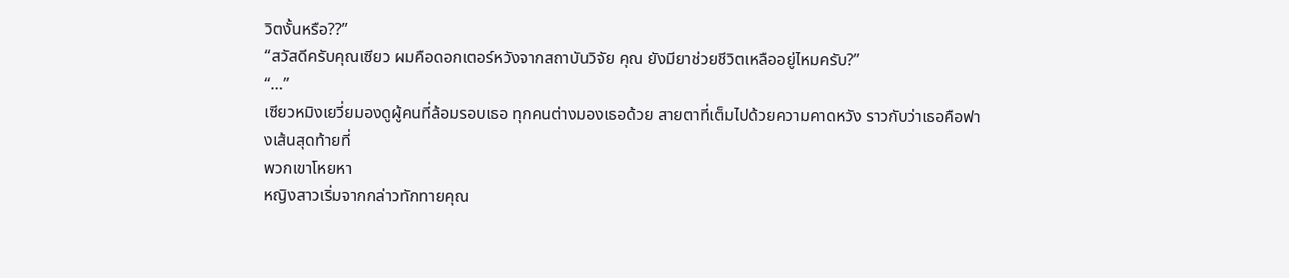วิตงั้นหรือ??”
“สวัสดีครับคุณเซียว ผมคือดอกเตอร์หวังจากสถาบันวิจัย คุณ ยังมียาช่วยชีวิตเหลืออยู่ไหมครับ?”
“…”
เซียวหมิงเยวี่ยมองดูผู้คนที่ล้อมรอบเธอ ทุกคนต่างมองเธอด้วย สายตาที่เต็มไปด้วยความคาดหวัง ราวกับว่าเธอคือฟางเส้นสุดท้ายที่
พวกเขาโหยหา
หญิงสาวเริ่มจากกล่าวทักทายคุณ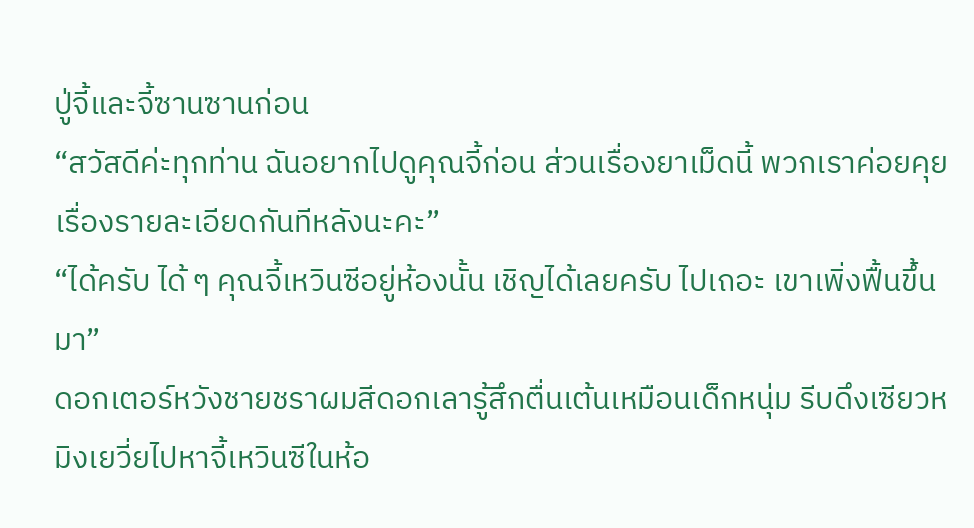ปู่จี้และจี้ซานซานก่อน
“สวัสดีค่ะทุกท่าน ฉันอยากไปดูคุณจี้ก่อน ส่วนเรื่องยาเม็ดนี้ พวกเราค่อยคุยเรื่องรายละเอียดกันทีหลังนะคะ”
“ได้ครับ ได้ ๆ คุณจี้เหวินซีอยู่ห้องนั้น เชิญได้เลยครับ ไปเถอะ เขาเพิ่งฟื้นขึ้นมา”
ดอกเตอร์หวังชายชราผมสีดอกเลารู้สึกตื่นเต้นเหมือนเด็กหนุ่ม รีบดึงเซียวหมิงเยวี่ยไปหาจี้เหวินซีในห้อ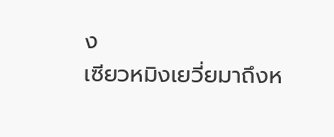ง
เซียวหมิงเยวี่ยมาถึงห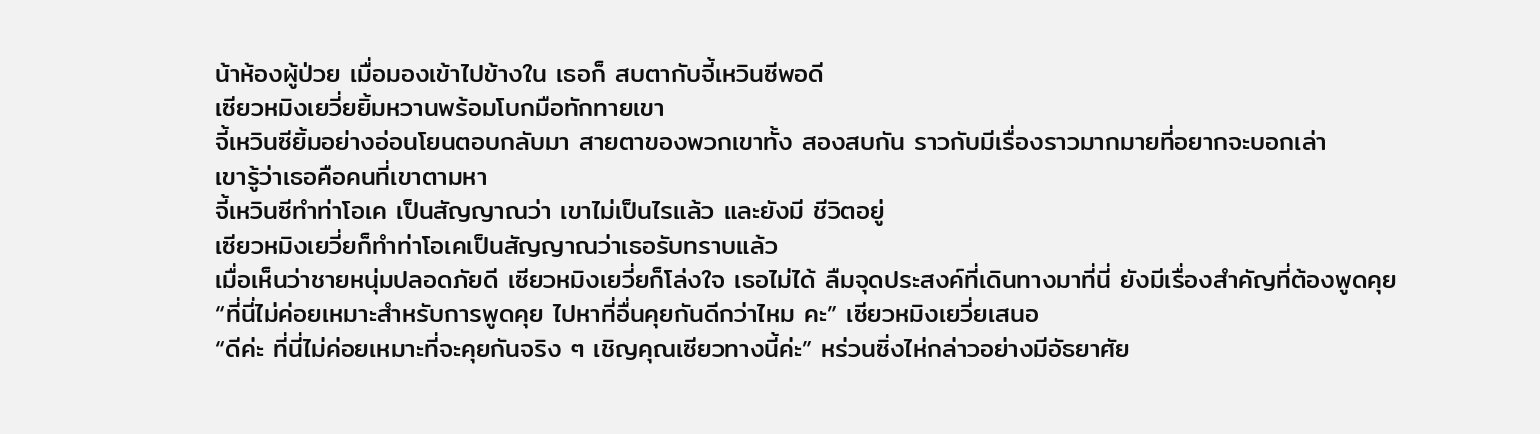น้าห้องผู้ป่วย เมื่อมองเข้าไปข้างใน เธอก็ สบตากับจี้เหวินซีพอดี
เซียวหมิงเยวี่ยยิ้มหวานพร้อมโบกมือทักทายเขา
จี้เหวินซียิ้มอย่างอ่อนโยนตอบกลับมา สายตาของพวกเขาทั้ง สองสบกัน ราวกับมีเรื่องราวมากมายที่อยากจะบอกเล่า
เขารู้ว่าเธอคือคนที่เขาตามหา
จี้เหวินซีทำท่าโอเค เป็นสัญญาณว่า เขาไม่เป็นไรแล้ว และยังมี ชีวิตอยู่
เซียวหมิงเยวี่ยก็ทำท่าโอเคเป็นสัญญาณว่าเธอรับทราบแล้ว
เมื่อเห็นว่าชายหนุ่มปลอดภัยดี เซียวหมิงเยวี่ยก็โล่งใจ เธอไม่ได้ ลืมจุดประสงค์ที่เดินทางมาที่นี่ ยังมีเรื่องสำคัญที่ต้องพูดคุย
“ที่นี่ไม่ค่อยเหมาะสำหรับการพูดคุย ไปหาที่อื่นคุยกันดีกว่าไหม คะ” เซียวหมิงเยวี่ยเสนอ
“ดีค่ะ ที่นี่ไม่ค่อยเหมาะที่จะคุยกันจริง ๆ เชิญคุณเซียวทางนี้ค่ะ” หร่วนซิ่งไห่กล่าวอย่างมีอัธยาศัย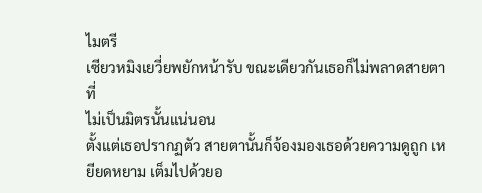ไมตรี
เซียวหมิงเยวี่ยพยักหน้ารับ ขณะเดียวกันเธอก็ไม่พลาดสายตาที่
ไม่เป็นมิตรนั้นแน่นอน
ตั้งแต่เธอปรากฏตัว สายตานั้นก็จ้องมองเธอด้วยความดูถูก เหยียดหยาม เต็มไปด้วยอ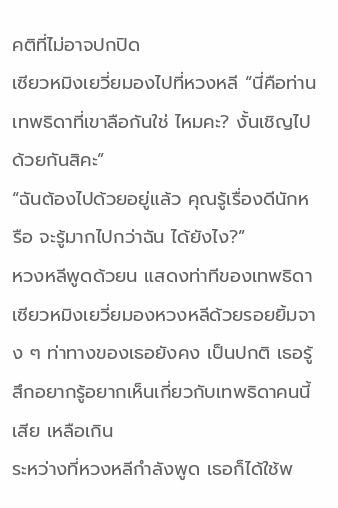คติที่ไม่อาจปกปิด
เซียวหมิงเยวี่ยมองไปที่หวงหลี “นี่คือท่านเทพธิดาที่เขาลือกันใช่ ไหมคะ? งั้นเชิญไปด้วยกันสิคะ”
“ฉันต้องไปด้วยอยู่แล้ว คุณรู้เรื่องดีนักหรือ จะรู้มากไปกว่าฉัน ได้ยังไง?”
หวงหลีพูดด้วยน แสดงท่าทีของเทพธิดา
เซียวหมิงเยวี่ยมองหวงหลีด้วยรอยยิ้มจาง ๆ ท่าทางของเธอยังคง เป็นปกติ เธอรู้สึกอยากรู้อยากเห็นเกี่ยวกับเทพธิดาคนนี้เสีย เหลือเกิน
ระหว่างที่หวงหลีกำลังพูด เธอก็ได้ใช้พ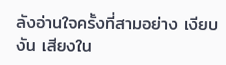ลังอ่านใจครั้งที่สามอย่าง เงียบงัน เสียงใน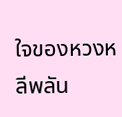ใจของหวงหลีพลัน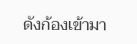ดังก้องเข้ามา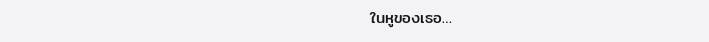ในหูของเธอ…